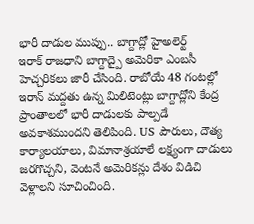భారీ దాడుల ముప్పు.. బాగ్దాద్లో హైఅలెర్ట్
ఇరాక్ రాజధాని బాగ్దాద్పై అమెరికా ఎంబసీ హెచ్చరికలు జారీ చేసింది. రాబోయే 48 గంటల్లో ఇరాన్ మద్దతు ఉన్న మిలిటెంట్లు బాగ్దాద్లోని కేంద్ర ప్రాంతాలలో భారీ దాడులకు పాల్పడే అవకాశముందని తెలిపింది. US పౌరులు, దౌత్య కార్యాలయాలు, విమానాశ్రయాలే లక్ష్యంగా దాడులు జరగొచ్చని, వెంటనే అమెరికన్లు దేశం విడిచి వెళ్లాలని సూచించింది.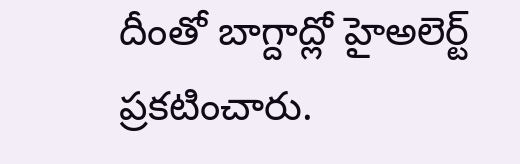దీంతో బాగ్దాద్లో హైఅలెర్ట్ ప్రకటించారు.